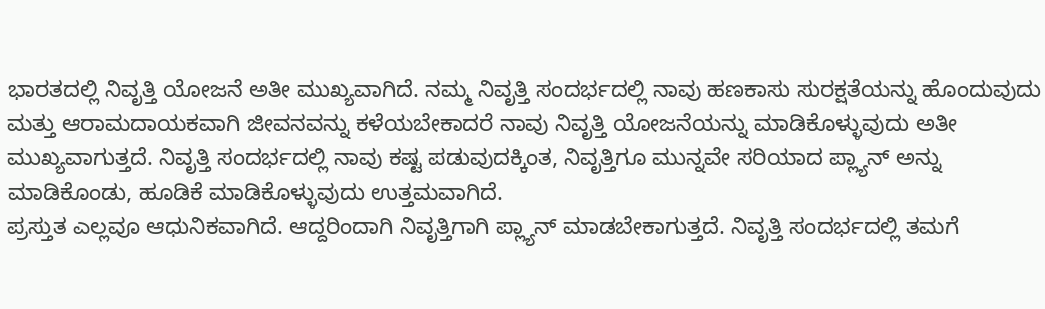ಭಾರತದಲ್ಲಿ ನಿವೃತ್ತಿ ಯೋಜನೆ ಅತೀ ಮುಖ್ಯವಾಗಿದೆ. ನಮ್ಮ ನಿವೃತ್ತಿ ಸಂದರ್ಭದಲ್ಲಿ ನಾವು ಹಣಕಾಸು ಸುರಕ್ಷತೆಯನ್ನು ಹೊಂದುವುದು ಮತ್ತು ಆರಾಮದಾಯಕವಾಗಿ ಜೀವನವನ್ನು ಕಳೆಯಬೇಕಾದರೆ ನಾವು ನಿವೃತ್ತಿ ಯೋಜನೆಯನ್ನು ಮಾಡಿಕೊಳ್ಳುವುದು ಅತೀ ಮುಖ್ಯವಾಗುತ್ತದೆ. ನಿವೃತ್ತಿ ಸಂದರ್ಭದಲ್ಲಿ ನಾವು ಕಷ್ಟ ಪಡುವುದಕ್ಕಿಂತ, ನಿವೃತ್ತಿಗೂ ಮುನ್ನವೇ ಸರಿಯಾದ ಪ್ಲ್ಯಾನ್ ಅನ್ನು ಮಾಡಿಕೊಂಡು, ಹೂಡಿಕೆ ಮಾಡಿಕೊಳ್ಳುವುದು ಉತ್ತಮವಾಗಿದೆ.
ಪ್ರಸ್ತುತ ಎಲ್ಲವೂ ಆಧುನಿಕವಾಗಿದೆ. ಆದ್ದರಿಂದಾಗಿ ನಿವೃತ್ತಿಗಾಗಿ ಪ್ಲ್ಯಾನ್ ಮಾಡಬೇಕಾಗುತ್ತದೆ. ನಿವೃತ್ತಿ ಸಂದರ್ಭದಲ್ಲಿ ತಮಗೆ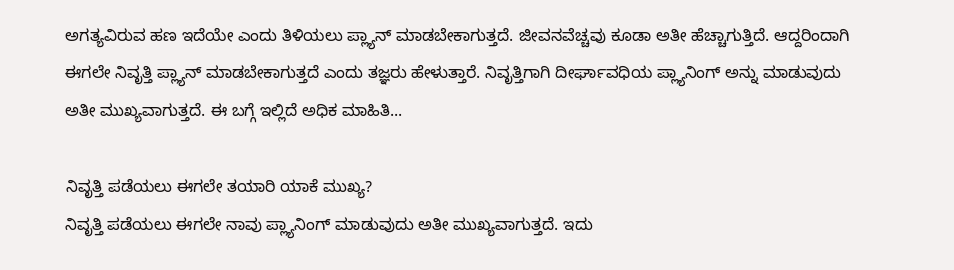ಅಗತ್ಯವಿರುವ ಹಣ ಇದೆಯೇ ಎಂದು ತಿಳಿಯಲು ಪ್ಲ್ಯಾನ್ ಮಾಡಬೇಕಾಗುತ್ತದೆ. ಜೀವನವೆಚ್ಚವು ಕೂಡಾ ಅತೀ ಹೆಚ್ಚಾಗುತ್ತಿದೆ. ಆದ್ದರಿಂದಾಗಿ ಈಗಲೇ ನಿವೃತ್ತಿ ಪ್ಲ್ಯಾನ್ ಮಾಡಬೇಕಾಗುತ್ತದೆ ಎಂದು ತಜ್ಞರು ಹೇಳುತ್ತಾರೆ. ನಿವೃತ್ತಿಗಾಗಿ ದೀರ್ಘಾವಧಿಯ ಪ್ಲ್ಯಾನಿಂಗ್ ಅನ್ನು ಮಾಡುವುದು ಅತೀ ಮುಖ್ಯವಾಗುತ್ತದೆ. ಈ ಬಗ್ಗೆ ಇಲ್ಲಿದೆ ಅಧಿಕ ಮಾಹಿತಿ...

ನಿವೃತ್ತಿ ಪಡೆಯಲು ಈಗಲೇ ತಯಾರಿ ಯಾಕೆ ಮುಖ್ಯ?
ನಿವೃತ್ತಿ ಪಡೆಯಲು ಈಗಲೇ ನಾವು ಪ್ಲ್ಯಾನಿಂಗ್ ಮಾಡುವುದು ಅತೀ ಮುಖ್ಯವಾಗುತ್ತದೆ. ಇದು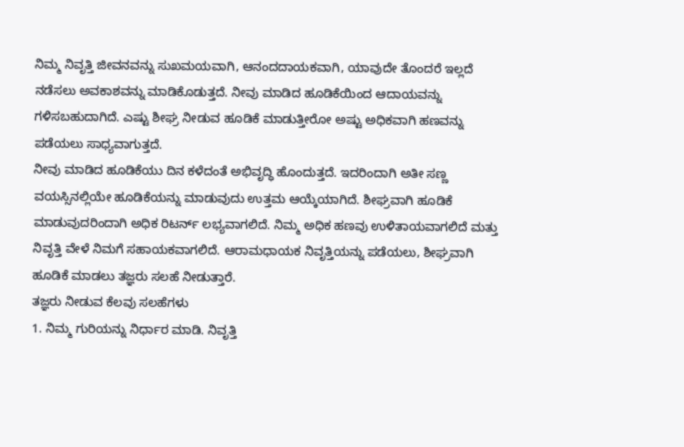ನಿಮ್ಮ ನಿವೃತ್ತಿ ಜೀವನವನ್ನು ಸುಖಮಯವಾಗಿ, ಆನಂದದಾಯಕವಾಗಿ, ಯಾವುದೇ ತೊಂದರೆ ಇಲ್ಲದೆ ನಡೆಸಲು ಅವಕಾಶವನ್ನು ಮಾಡಿಕೊಡುತ್ತದೆ. ನೀವು ಮಾಡಿದ ಹೂಡಿಕೆಯಿಂದ ಆದಾಯವನ್ನು ಗಳಿಸಬಹುದಾಗಿದೆ. ಎಷ್ಟು ಶೀಘ್ರ ನೀಡುವ ಹೂಡಿಕೆ ಮಾಡುತ್ತೀರೋ ಅಷ್ಟು ಅಧಿಕವಾಗಿ ಹಣವನ್ನು ಪಡೆಯಲು ಸಾಧ್ಯವಾಗುತ್ತದೆ.
ನೀವು ಮಾಡಿದ ಹೂಡಿಕೆಯು ದಿನ ಕಳೆದಂತೆ ಅಭಿವೃದ್ಧಿ ಹೊಂದುತ್ತದೆ. ಇದರಿಂದಾಗಿ ಅತೀ ಸಣ್ಣ ವಯಸ್ಸಿನಲ್ಲಿಯೇ ಹೂಡಿಕೆಯನ್ನು ಮಾಡುವುದು ಉತ್ತಮ ಆಯ್ಕೆಯಾಗಿದೆ. ಶೀಘ್ರವಾಗಿ ಹೂಡಿಕೆ ಮಾಡುವುದರಿಂದಾಗಿ ಅಧಿಕ ರಿಟರ್ನ್ ಲಭ್ಯವಾಗಲಿದೆ. ನಿಮ್ಮ ಅಧಿಕ ಹಣವು ಉಳಿತಾಯವಾಗಲಿದೆ ಮತ್ತು ನಿವೃತ್ತಿ ವೇಳೆ ನಿಮಗೆ ಸಹಾಯಕವಾಗಲಿದೆ. ಆರಾಮಧಾಯಕ ನಿವೃತ್ತಿಯನ್ನು ಪಡೆಯಲು, ಶೀಘ್ರವಾಗಿ ಹೂಡಿಕೆ ಮಾಡಲು ತಜ್ಞರು ಸಲಹೆ ನೀಡುತ್ತಾರೆ.
ತಜ್ಞರು ನೀಡುವ ಕೆಲವು ಸಲಹೆಗಳು
1. ನಿಮ್ಮ ಗುರಿಯನ್ನು ನಿರ್ಧಾರ ಮಾಡಿ. ನಿವೃತ್ತಿ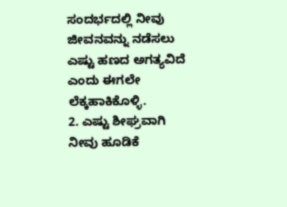ಸಂದರ್ಭದಲ್ಲಿ ನೀವು ಜೀವನವನ್ನು ನಡೆಸಲು ಎಷ್ಟು ಹಣದ ಅಗತ್ಯವಿದೆ ಎಂದು ಈಗಲೇ ಲೆಕ್ಕಹಾಕಿಕೊಳ್ಳಿ.
2. ಎಷ್ಟು ಶೀಘ್ರವಾಗಿ ನೀವು ಹೂಡಿಕೆ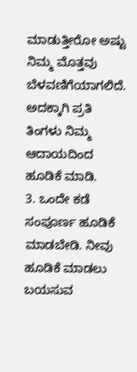ಮಾಡುತ್ತೀರೋ ಅಷ್ಟು ನಿಮ್ಮ ಮೊತ್ತವು ಬೆಳವಣಿಗೆಯಾಗಲಿದೆ. ಅದಕ್ಕಾಗಿ ಪ್ರತಿ ತಿಂಗಳು ನಿಮ್ಮ ಆದಾಯದಿಂದ ಹೂಡಿಕೆ ಮಾಡಿ.
3. ಒಂದೇ ಕಡೆ ಸಂಪೂರ್ಣ ಹೂಡಿಕೆ ಮಾಡಬೇಡಿ. ನೀವು ಹೂಡಿಕೆ ಮಾಡಲು ಬಯಸುವ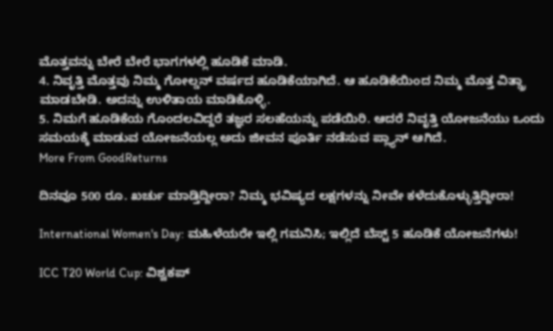ಮೊತ್ತವನ್ನು ಬೇರೆ ಬೇರೆ ಭಾಗಗಳಲ್ಲಿ ಹೂಡಿಕೆ ಮಾಡಿ.
4. ನಿವೃತ್ತಿ ಮೊತ್ತವು ನಿಮ್ಮ ಗೋಲ್ಡನ್ ವರ್ಷದ ಹೂಡಿಕೆಯಾಗಿದೆ. ಆ ಹೂಡಿಕೆಯಿಂದ ನಿಮ್ಮ ಮೊತ್ತ ವಿತ್ಡ್ರಾ ಮಾಡಬೇಡಿ. ಅದನ್ನು ಉಳಿತಾಯ ಮಾಡಿಕೊಳ್ಳಿ.
5. ನಿಮಗೆ ಹೂಡಿಕೆಯ ಗೊಂದಲವಿದ್ದರೆ ತಜ್ಞರ ಸಲಹೆಯನ್ನು ಪಡೆಯಿರಿ. ಆದರೆ ನಿವೃತ್ತಿ ಯೋಜನೆಯು ಒಂದು ಸಮಯಕ್ಕೆ ಮಾಡುವ ಯೋಜನೆಯಲ್ಲ ಅದು ಜೀವನ ಪೂರ್ತಿ ನಡೆಸುವ ಪ್ಲ್ಯಾನ್ ಆಗಿದೆ.
More From GoodReturns

ದಿನವೂ 500 ರೂ. ಖರ್ಚು ಮಾಡ್ತಿದ್ದೀರಾ? ನಿಮ್ಮ ಭವಿಷ್ಯದ ಲಕ್ಷಗಳನ್ನು ನೀವೇ ಕಳೆದುಕೊಳ್ಳುತ್ತಿದ್ದೀರಾ!

International Women's Day: ಮಹಿಳೆಯರೇ ಇಲ್ಲಿ ಗಮನಿಸಿ; ಇಲ್ಲಿದೆ ಬೆಸ್ಟ್ 5 ಹೂಡಿಕೆ ಯೋಜನೆಗಳು!

ICC T20 World Cup: ವಿಶ್ವಕಪ್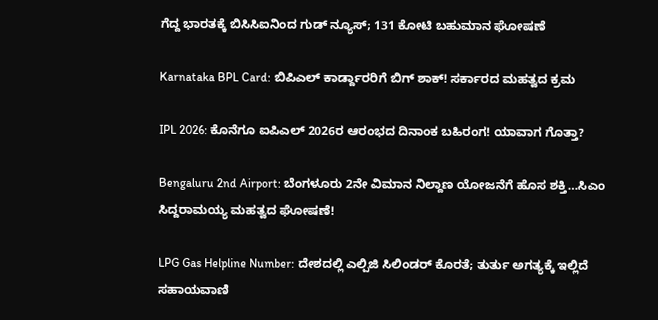ಗೆದ್ದ ಭಾರತಕ್ಕೆ ಬಿಸಿಸಿಐನಿಂದ ಗುಡ್ ನ್ಯೂಸ್; 131 ಕೋಟಿ ಬಹುಮಾನ ಘೋಷಣೆ

Karnataka BPL Card: ಬಿಪಿಎಲ್ ಕಾರ್ಡ್ದಾರರಿಗೆ ಬಿಗ್ ಶಾಕ್! ಸರ್ಕಾರದ ಮಹತ್ವದ ಕ್ರಮ

IPL 2026: ಕೊನೆಗೂ ಐಪಿಎಲ್ 2026ರ ಆರಂಭದ ದಿನಾಂಕ ಬಹಿರಂಗ! ಯಾವಾಗ ಗೊತ್ತಾ?

Bengaluru 2nd Airport: ಬೆಂಗಳೂರು 2ನೇ ವಿಮಾನ ನಿಲ್ದಾಣ ಯೋಜನೆಗೆ ಹೊಸ ಶಕ್ತಿ…ಸಿಎಂ ಸಿದ್ದರಾಮಯ್ಯ ಮಹತ್ವದ ಘೋಷಣೆ!

LPG Gas Helpline Number: ದೇಶದಲ್ಲಿ ಎಲ್ಪಿಜಿ ಸಿಲಿಂಡರ್ ಕೊರತೆ; ತುರ್ತು ಅಗತ್ಯಕ್ಕೆ ಇಲ್ಲಿದೆ ಸಹಾಯವಾಣಿ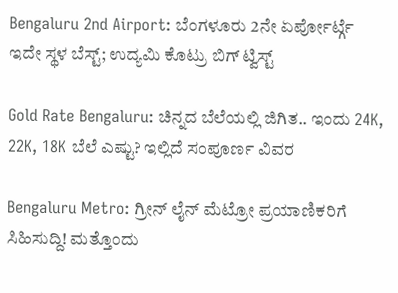Bengaluru 2nd Airport: ಬೆಂಗಳೂರು 2ನೇ ಏರ್ಪೋರ್ಟ್ಗೆ ಇದೇ ಸ್ಥಳ ಬೆಸ್ಟ್; ಉದ್ಯಮಿ ಕೊಟ್ರು ಬಿಗ್ ಟ್ವಿಸ್ಟ್

Gold Rate Bengaluru: ಚಿನ್ನದ ಬೆಲೆಯಲ್ಲಿ ಜಿಗಿತ.. ಇಂದು 24K, 22K, 18K ಬೆಲೆ ಎಷ್ಟು? ಇಲ್ಲಿದೆ ಸಂಪೂರ್ಣ ವಿವರ

Bengaluru Metro: ಗ್ರೀನ್ ಲೈನ್ ಮೆಟ್ರೋ ಪ್ರಯಾಣಿಕರಿಗೆ ಸಿಹಿಸುದ್ದಿ! ಮತ್ತೊಂದು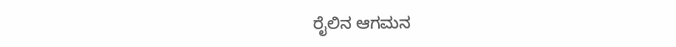ರೈಲಿನ ಆಗಮನ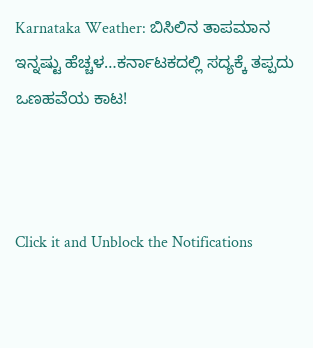Karnataka Weather: ಬಿಸಿಲಿನ ತಾಪಮಾನ ಇನ್ನಷ್ಟು ಹೆಚ್ಚಳ…ಕರ್ನಾಟಕದಲ್ಲಿ ಸದ್ಯಕ್ಕೆ ತಪ್ಪದು ಒಣಹವೆಯ ಕಾಟ!



Click it and Unblock the Notifications